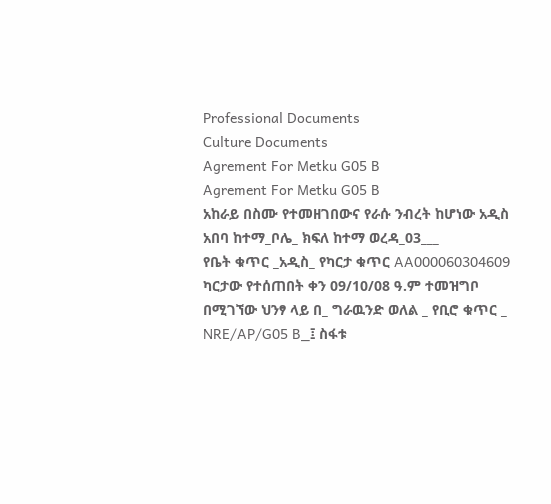Professional Documents
Culture Documents
Agrement For Metku G05 B
Agrement For Metku G05 B
አከራይ በስሙ የተመዘገበውና የራሱ ንብረት ከሆነው አዲስ አበባ ከተማ_ቦሌ_ ክፍለ ከተማ ወረዳ_03___
የቤት ቁጥር _አዲስ_ የካርታ ቁጥር AA000060304609 ካርታው የተሰጠበት ቀን 09/10/08 ዓ.ም ተመዝግቦ
በሚገኘው ህንፃ ላይ በ_ ግራዉንድ ወለል _ የቢሮ ቁጥር _ NRE/AP/G05 B_፤ ስፋቱ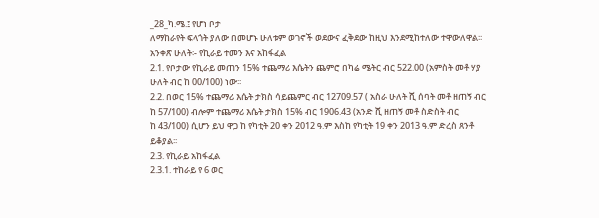_28_ካ.ሜ.፤ የሆነ ቦታ
ለማከራየት ፍላጎት ያለው በመሆኑ ሁለቱም ወገኖች ወደውና ፈቅደው ከዚህ እንደሚከተለው ተዋውለዋል፡፡
አንቀጽ ሁለት፡- የኪራይ ተመን እና አከፋፈል
2.1. የቦታው የኪራይ መጠን 15% ተጨማሪ እሴትን ጨምሮ በካሬ ሜትር ብር 522.00 (አምስት መቶ ሃያ
ሁለት ብር ከ 00/100) ነው፡፡
2.2. በወር 15% ተጨማሪ እሴት ታክስ ሳይጨምር ብር 12709.57 ( አስራ ሁለት ሺ ሰባት መቶ ዘጠኝ ብር
ከ 57/100) ብሎም ተጨማሪ እሴት ታክስ 15% ብር 1906.43 (አንድ ሺ ዘጠኝ መቶ ስድስት ብር
ከ 43/100) ሲሆን ይህ ዋጋ ከ የካቲት 20 ቀን 2012 ዓ.ም እስከ የካቲት 19 ቀን 2013 ዓ.ም ድረስ ጸንቶ
ይቆያል፡፡
2.3. የኪራይ አከፋፈል
2.3.1. ተከራይ የ 6 ወር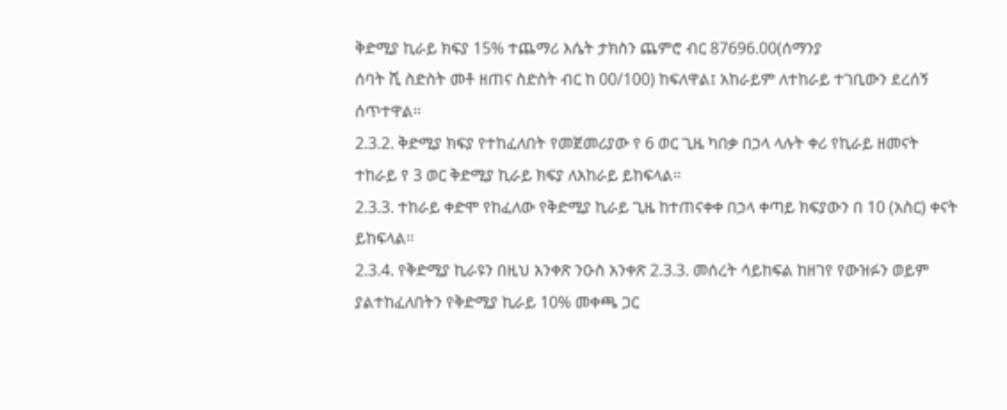ቅድሚያ ኪራይ ክፍያ 15% ተጨማሪ እሴት ታክስን ጨምሮ ብር 87696.00(ሰማንያ
ሰባት ሺ ስድስት መቶ ዘጠና ስድስት ብር ከ 00/100) ከፍለዋል፤ አከራይም ለተከራይ ተገቢውን ደረሰኝ
ሰጥተዋል፡፡
2.3.2. ቅድሚያ ክፍያ የተከፈለበት የመጀመሪያው የ 6 ወር ጊዜ ካበቃ በኃላ ላሉት ቀሪ የኪራይ ዘመናት
ተከራይ የ 3 ወር ቅድሚያ ኪራይ ክፍያ ለአከራይ ይከፍላል፡፡
2.3.3. ተከራይ ቀድሞ የከፈለው የቅድሚያ ኪራይ ጊዜ ከተጠናቀቀ በኃላ ቀጣይ ክፍያውን በ 10 (አስር) ቀናት
ይከፍላል፡፡
2.3.4. የቅድሚያ ኪራዩን በዚህ አንቀጽ ንዑስ አንቀጽ 2.3.3. መሰረት ሳይከፍል ከዘገየ የውዝፉን ወይም
ያልተከፈለበትን የቅድሚያ ኪራይ 10% መቀጫ ጋር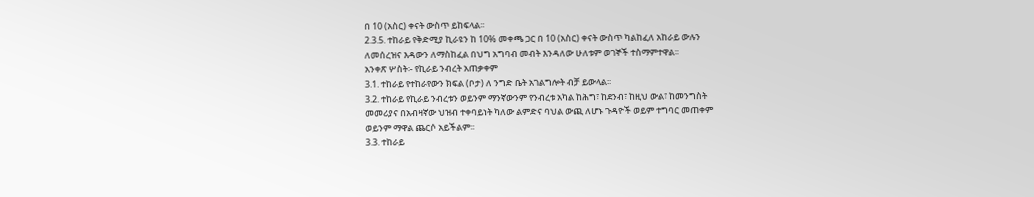በ 10 (አስር) ቀናት ውስጥ ይከፍላል፡፡
2.3.5. ተከራይ የቅድሚያ ኪራዩን ከ 10% መቀጫ ጋር በ 10 (አስር) ቀናት ውስጥ ካልከፈለ አከራይ ውሉን
ለመሰረዝና እዳውን ለማስከፈል በህግ አግባብ መብት እንዳለው ሁለቱም ወገኞች ተስማምተዋል፡፡
አንቀጽ ሦስት፡- የኪራይ ንብረት አጠቃቀም
3.1. ተከራይ የተከራየውን ክፍል (ቦታ) ለ ንግድ ቤት አገልግሎት ብቻ ይውላል፡፡
3.2. ተከራይ የኪራይ ንብረቱን ወይንም ማንኛውንም የንብረቱ አካል ከሕግ፣ ከደንብ፣ ከዚህ ውል፣ ከመንግስት
መመሪያና በአብዛኛው ህዝብ ተቀባይነት ካለው ልምድና ባህል ውጪ ለሆኑ ጉዳዮች ወይም ተግባር መጠቀም
ወይንም ማዋል ጨርሶ አይችልም፡፡
3.3. ተከራይ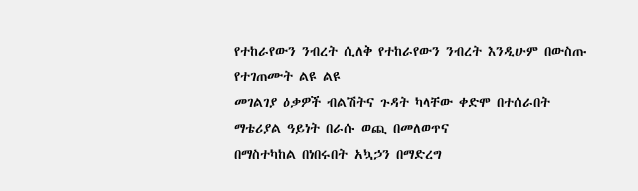የተከራየውን ንብረት ሲለቅ የተከራየውን ንብረት እንዲሁም በውስጡ የተገጠሙት ልዩ ልዩ
መገልገያ ዕቃዎች ብልሽትና ጉዳት ካላቸው ቀድሞ በተሰራበት ማቴሪያል ዓይነት በራሱ ወጪ በመለወጥና
በማስተካከል በነበሩበት አኳኃን በማድረግ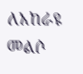ለአከራዩ መልሶ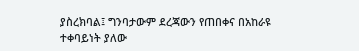ያስረክባል፤ ግንባታውም ደረጃውን የጠበቀና በአከራዩ
ተቀባይነት ያለው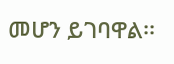መሆን ይገባዋል፡፡